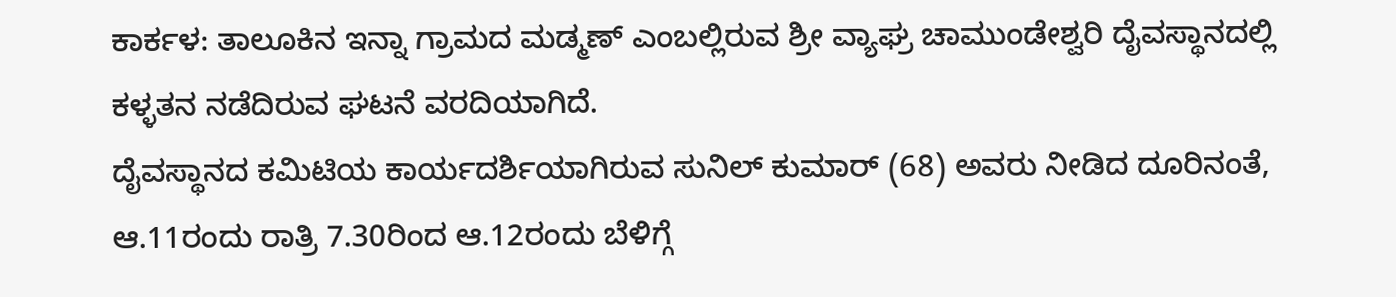ಕಾರ್ಕಳ: ತಾಲೂಕಿನ ಇನ್ನಾ ಗ್ರಾಮದ ಮಡ್ಮಣ್ ಎಂಬಲ್ಲಿರುವ ಶ್ರೀ ವ್ಯಾಘ್ರ ಚಾಮುಂಡೇಶ್ವರಿ ದೈವಸ್ಥಾನದಲ್ಲಿ ಕಳ್ಳತನ ನಡೆದಿರುವ ಘಟನೆ ವರದಿಯಾಗಿದೆ.
ದೈವಸ್ಥಾನದ ಕಮಿಟಿಯ ಕಾರ್ಯದರ್ಶಿಯಾಗಿರುವ ಸುನಿಲ್ ಕುಮಾರ್ (68) ಅವರು ನೀಡಿದ ದೂರಿನಂತೆ, ಆ.11ರಂದು ರಾತ್ರಿ 7.30ರಿಂದ ಆ.12ರಂದು ಬೆಳಿಗ್ಗೆ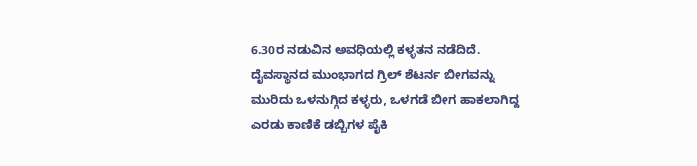6.30ರ ನಡುವಿನ ಅವಧಿಯಲ್ಲಿ ಕಳ್ಳತನ ನಡೆದಿದೆ.
ದೈವಸ್ಥಾನದ ಮುಂಭಾಗದ ಗ್ರಿಲ್ ಶೆಟರ್ನ ಬೀಗವನ್ನು ಮುರಿದು ಒಳನುಗ್ಗಿದ ಕಳ್ಳರು, ಒಳಗಡೆ ಬೀಗ ಹಾಕಲಾಗಿದ್ದ ಎರಡು ಕಾಣಿಕೆ ಡಬ್ಬಿಗಳ ಪೈಕಿ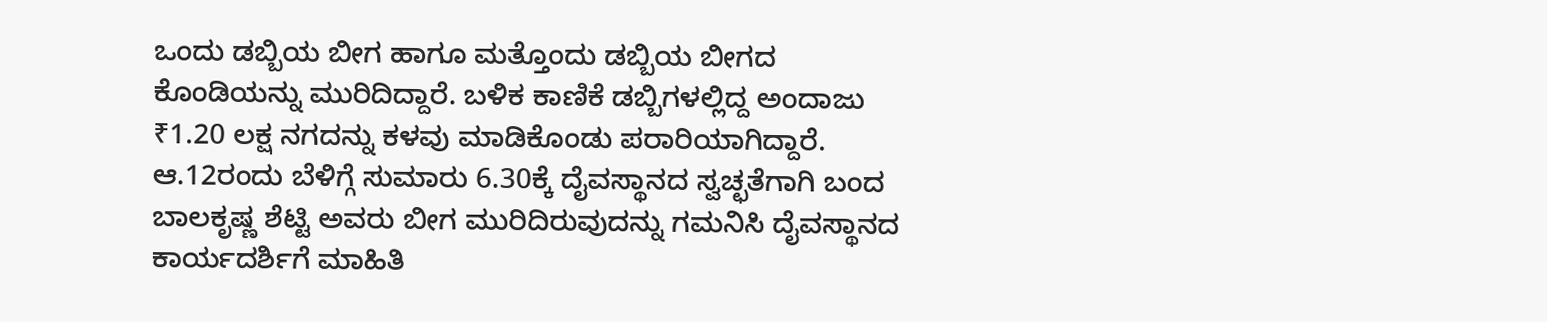ಒಂದು ಡಬ್ಬಿಯ ಬೀಗ ಹಾಗೂ ಮತ್ತೊಂದು ಡಬ್ಬಿಯ ಬೀಗದ ಕೊಂಡಿಯನ್ನು ಮುರಿದಿದ್ದಾರೆ. ಬಳಿಕ ಕಾಣಿಕೆ ಡಬ್ಬಿಗಳಲ್ಲಿದ್ದ ಅಂದಾಜು ₹1.20 ಲಕ್ಷ ನಗದನ್ನು ಕಳವು ಮಾಡಿಕೊಂಡು ಪರಾರಿಯಾಗಿದ್ದಾರೆ.
ಆ.12ರಂದು ಬೆಳಿಗ್ಗೆ ಸುಮಾರು 6.30ಕ್ಕೆ ದೈವಸ್ಥಾನದ ಸ್ವಚ್ಛತೆಗಾಗಿ ಬಂದ ಬಾಲಕೃಷ್ಣ ಶೆಟ್ಟಿ ಅವರು ಬೀಗ ಮುರಿದಿರುವುದನ್ನು ಗಮನಿಸಿ ದೈವಸ್ಥಾನದ ಕಾರ್ಯದರ್ಶಿಗೆ ಮಾಹಿತಿ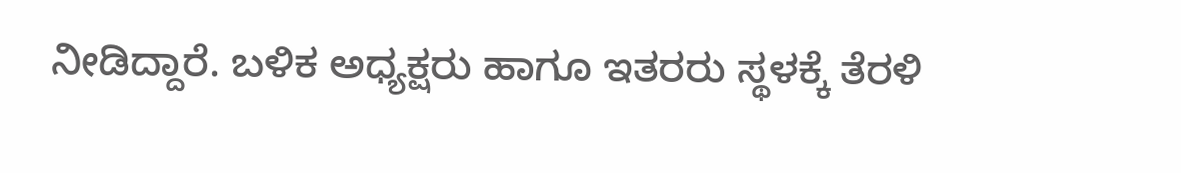ನೀಡಿದ್ದಾರೆ. ಬಳಿಕ ಅಧ್ಯಕ್ಷರು ಹಾಗೂ ಇತರರು ಸ್ಥಳಕ್ಕೆ ತೆರಳಿ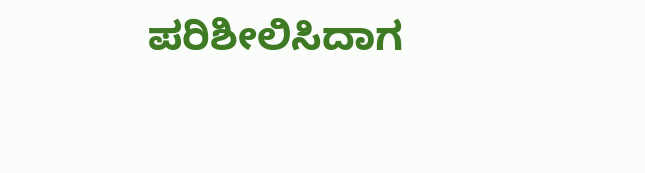ಪರಿಶೀಲಿಸಿದಾಗ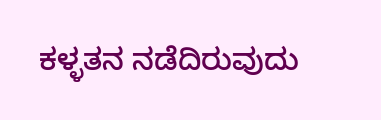ಕಳ್ಳತನ ನಡೆದಿರುವುದು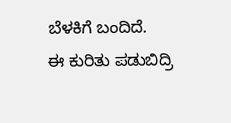ಬೆಳಕಿಗೆ ಬಂದಿದೆ.
ಈ ಕುರಿತು ಪಡುಬಿದ್ರಿ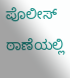ಪೊಲೀಸ್ ಠಾಣೆಯಲ್ಲಿ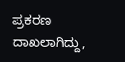ಪ್ರಕರಣ ದಾಖಲಾಗಿದ್ದು,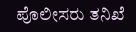ಪೊಲೀಸರು ತನಿಖೆ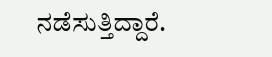ನಡೆಸುತ್ತಿದ್ದಾರೆ.